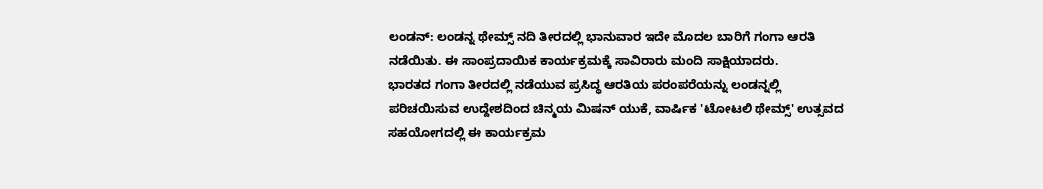ಲಂಡನ್: ಲಂಡನ್ನ ಥೇಮ್ಸ್ ನದಿ ತೀರದಲ್ಲಿ ಭಾನುವಾರ ಇದೇ ಮೊದಲ ಬಾರಿಗೆ ಗಂಗಾ ಆರತಿ ನಡೆಯಿತು. ಈ ಸಾಂಪ್ರದಾಯಿಕ ಕಾರ್ಯಕ್ರಮಕ್ಕೆ ಸಾವಿರಾರು ಮಂದಿ ಸಾಕ್ಷಿಯಾದರು.
ಭಾರತದ ಗಂಗಾ ತೀರದಲ್ಲಿ ನಡೆಯುವ ಪ್ರಸಿದ್ಧ ಆರತಿಯ ಪರಂಪರೆಯನ್ನು ಲಂಡನ್ನಲ್ಲಿ ಪರಿಚಯಿಸುವ ಉದ್ದೇಶದಿಂದ ಚಿನ್ಮಯ ಮಿಷನ್ ಯುಕೆ, ವಾರ್ಷಿಕ 'ಟೋಟಲಿ ಥೇಮ್ಸ್' ಉತ್ಸವದ ಸಹಯೋಗದಲ್ಲಿ ಈ ಕಾರ್ಯಕ್ರಮ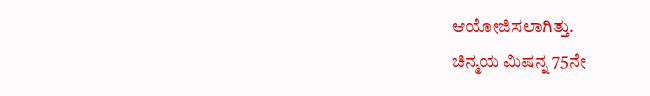ಆಯೋಜಿಸಲಾಗಿತ್ತು.
ಚಿನ್ಮಯ ಮಿಷನ್ನ 75ನೇ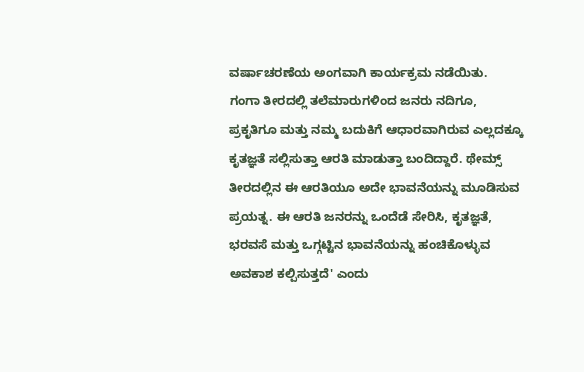ವರ್ಷಾಚರಣೆಯ ಅಂಗವಾಗಿ ಕಾರ್ಯಕ್ರಮ ನಡೆಯಿತು.
ಗಂಗಾ ತೀರದಲ್ಲಿ ತಲೆಮಾರುಗಳಿಂದ ಜನರು ನದಿಗೂ, ಪ್ರಕೃತಿಗೂ ಮತ್ತು ನಮ್ಮ ಬದುಕಿಗೆ ಆಧಾರವಾಗಿರುವ ಎಲ್ಲದಕ್ಕೂ ಕೃತಜ್ಞತೆ ಸಲ್ಲಿಸುತ್ತಾ ಆರತಿ ಮಾಡುತ್ತಾ ಬಂದಿದ್ದಾರೆ. ಥೇಮ್ಸ್ ತೀರದಲ್ಲಿನ ಈ ಆರತಿಯೂ ಅದೇ ಭಾವನೆಯನ್ನು ಮೂಡಿಸುವ ಪ್ರಯತ್ನ. ಈ ಆರತಿ ಜನರನ್ನು ಒಂದೆಡೆ ಸೇರಿಸಿ, ಕೃತಜ್ಞತೆ, ಭರವಸೆ ಮತ್ತು ಒಗ್ಗಟ್ಟಿನ ಭಾವನೆಯನ್ನು ಹಂಚಿಕೊಳ್ಳುವ ಅವಕಾಶ ಕಲ್ಪಿಸುತ್ತದೆ' ಎಂದು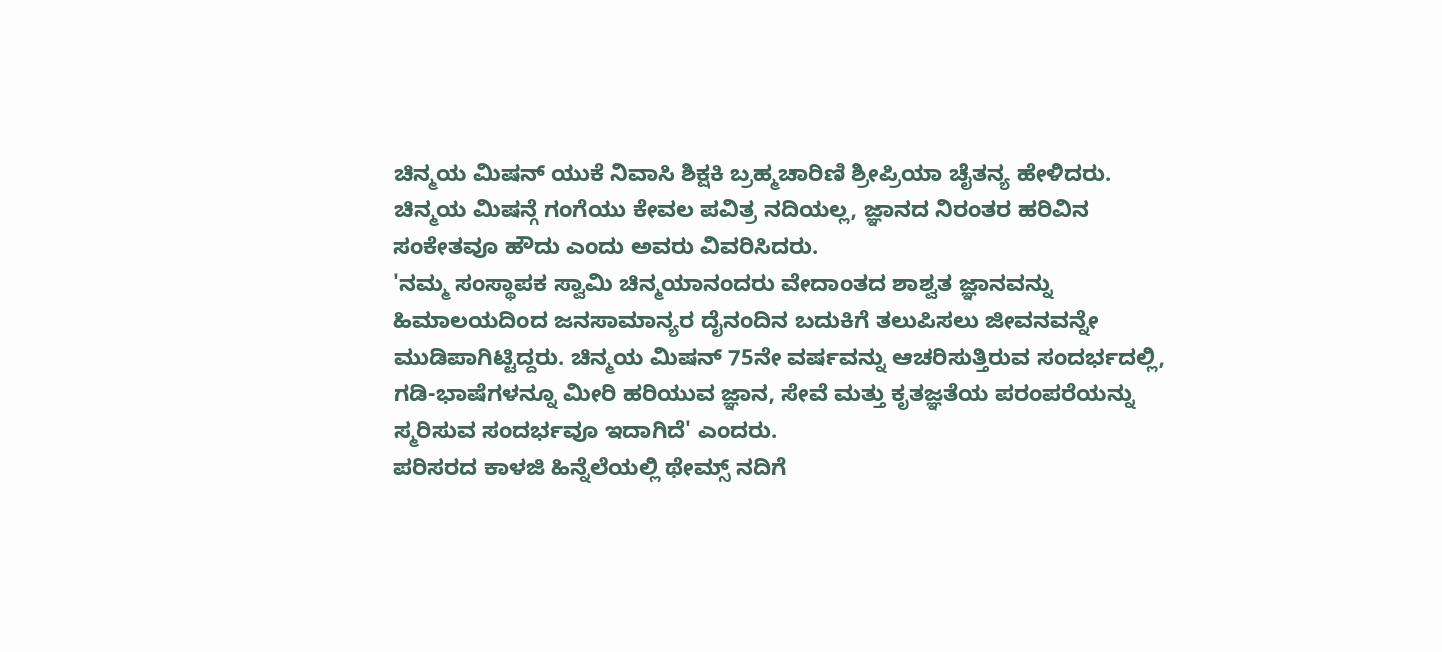ಚಿನ್ಮಯ ಮಿಷನ್ ಯುಕೆ ನಿವಾಸಿ ಶಿಕ್ಷಕಿ ಬ್ರಹ್ಮಚಾರಿಣಿ ಶ್ರೀಪ್ರಿಯಾ ಚೈತನ್ಯ ಹೇಳಿದರು.
ಚಿನ್ಮಯ ಮಿಷನ್ಗೆ ಗಂಗೆಯು ಕೇವಲ ಪವಿತ್ರ ನದಿಯಲ್ಲ, ಜ್ಞಾನದ ನಿರಂತರ ಹರಿವಿನ ಸಂಕೇತವೂ ಹೌದು ಎಂದು ಅವರು ವಿವರಿಸಿದರು.
'ನಮ್ಮ ಸಂಸ್ಥಾಪಕ ಸ್ವಾಮಿ ಚಿನ್ಮಯಾನಂದರು ವೇದಾಂತದ ಶಾಶ್ವತ ಜ್ಞಾನವನ್ನು ಹಿಮಾಲಯದಿಂದ ಜನಸಾಮಾನ್ಯರ ದೈನಂದಿನ ಬದುಕಿಗೆ ತಲುಪಿಸಲು ಜೀವನವನ್ನೇ ಮುಡಿಪಾಗಿಟ್ಟಿದ್ದರು. ಚಿನ್ಮಯ ಮಿಷನ್ 75ನೇ ವರ್ಷವನ್ನು ಆಚರಿಸುತ್ತಿರುವ ಸಂದರ್ಭದಲ್ಲಿ, ಗಡಿ-ಭಾಷೆಗಳನ್ನೂ ಮೀರಿ ಹರಿಯುವ ಜ್ಞಾನ, ಸೇವೆ ಮತ್ತು ಕೃತಜ್ಞತೆಯ ಪರಂಪರೆಯನ್ನು ಸ್ಮರಿಸುವ ಸಂದರ್ಭವೂ ಇದಾಗಿದೆ' ಎಂದರು.
ಪರಿಸರದ ಕಾಳಜಿ ಹಿನ್ನೆಲೆಯಲ್ಲಿ ಥೇಮ್ಸ್ ನದಿಗೆ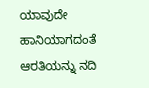ಯಾವುದೇ ಹಾನಿಯಾಗದಂತೆ ಆರತಿಯನ್ನು ನದಿ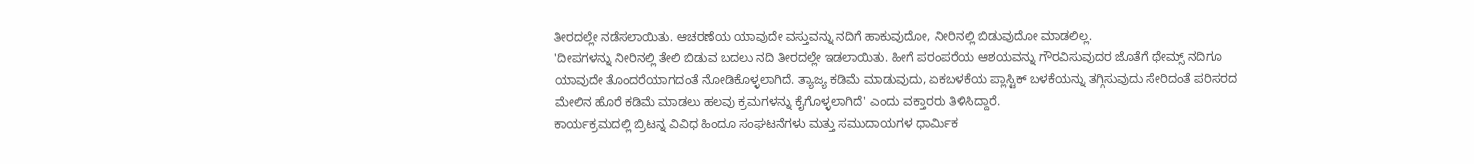ತೀರದಲ್ಲೇ ನಡೆಸಲಾಯಿತು. ಆಚರಣೆಯ ಯಾವುದೇ ವಸ್ತುವನ್ನು ನದಿಗೆ ಹಾಕುವುದೋ, ನೀರಿನಲ್ಲಿ ಬಿಡುವುದೋ ಮಾಡಲಿಲ್ಲ.
'ದೀಪಗಳನ್ನು ನೀರಿನಲ್ಲಿ ತೇಲಿ ಬಿಡುವ ಬದಲು ನದಿ ತೀರದಲ್ಲೇ ಇಡಲಾಯಿತು. ಹೀಗೆ ಪರಂಪರೆಯ ಆಶಯವನ್ನು ಗೌರವಿಸುವುದರ ಜೊತೆಗೆ ಥೇಮ್ಸ್ ನದಿಗೂ ಯಾವುದೇ ತೊಂದರೆಯಾಗದಂತೆ ನೋಡಿಕೊಳ್ಳಲಾಗಿದೆ. ತ್ಯಾಜ್ಯ ಕಡಿಮೆ ಮಾಡುವುದು, ಏಕಬಳಕೆಯ ಪ್ಲಾಸ್ಟಿಕ್ ಬಳಕೆಯನ್ನು ತಗ್ಗಿಸುವುದು ಸೇರಿದಂತೆ ಪರಿಸರದ ಮೇಲಿನ ಹೊರೆ ಕಡಿಮೆ ಮಾಡಲು ಹಲವು ಕ್ರಮಗಳನ್ನು ಕೈಗೊಳ್ಳಲಾಗಿದೆ' ಎಂದು ವಕ್ತಾರರು ತಿಳಿಸಿದ್ದಾರೆ.
ಕಾರ್ಯಕ್ರಮದಲ್ಲಿ ಬ್ರಿಟನ್ನ ವಿವಿಧ ಹಿಂದೂ ಸಂಘಟನೆಗಳು ಮತ್ತು ಸಮುದಾಯಗಳ ಧಾರ್ಮಿಕ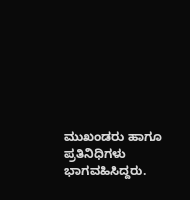ಮುಖಂಡರು ಹಾಗೂ ಪ್ರತಿನಿಧಿಗಳು ಭಾಗವಹಿಸಿದ್ದರು.